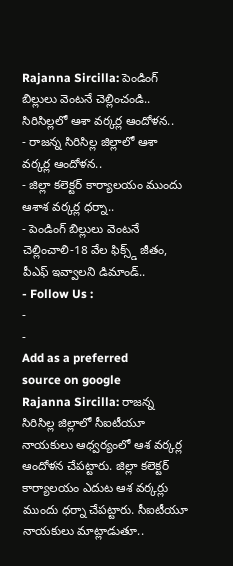Rajanna Sircilla: పెండింగ్ బిల్లులు వెంటనే చెల్లించండి.. సిరిసిల్లలో ఆశా వర్కర్ల ఆందోళన..
- రాజన్న సిరిసిల్ల జిల్లాలో ఆశా వర్కర్ల ఆందోళన..
- జిల్లా కలెక్టర్ కార్యాలయం ముందు ఆశాశ వర్కర్ల ధర్నా..
- పెండింగ్ బిల్లులు వెంటనే చెల్లించాలి-18 వేల ఫిక్స్డ్ జీతం, పీఎఫ్ ఇవ్వాలని డిమాండ్..
- Follow Us :
-
-
Add as a preferred
source on google
Rajanna Sircilla: రాజన్న సిరిసిల్ల జిల్లాలో సీఐటీయూ నాయకులు ఆధ్వర్యంలో ఆశ వర్కర్ల ఆందోళన చేపట్టారు. జిల్లా కలెక్టర్ కార్యాలయం ఎదుట ఆశ వర్కర్లు ముందు ధర్నా చేపట్టారు. సీఐటీయూ నాయకులు మాట్లాడుతూ..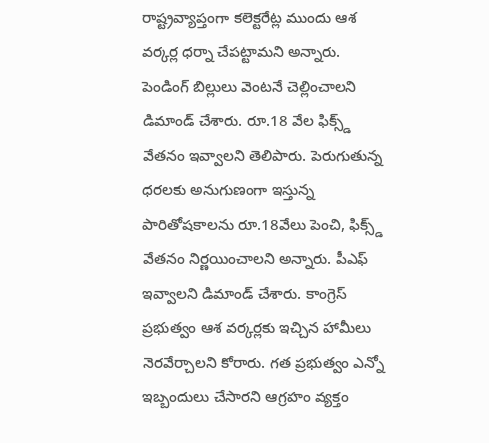రాష్ట్రవ్యాప్తంగా కలెక్టరేట్ల ముందు ఆశ వర్కర్ల ధర్నా చేపట్టామని అన్నారు. పెండింగ్ బిల్లులు వెంటనే చెల్లించాలని డిమాండ్ చేశారు. రూ.18 వేల ఫిక్స్డ్ వేతనం ఇవ్వాలని తెలిపారు. పెరుగుతున్న ధరలకు అనుగుణంగా ఇస్తున్న పారితోషకాలను రూ.18వేలు పెంచి, ఫిక్స్డ్ వేతనం నిర్ణయించాలని అన్నారు. పీఎఫ్ ఇవ్వాలని డిమాండ్ చేశారు. కాంగ్రెస్ ప్రభుత్వం ఆశ వర్కర్లకు ఇచ్చిన హామీలు నెరవేర్చాలని కోరారు. గత ప్రభుత్వం ఎన్నో ఇబ్బందులు చేసారని ఆగ్రహం వ్యక్తం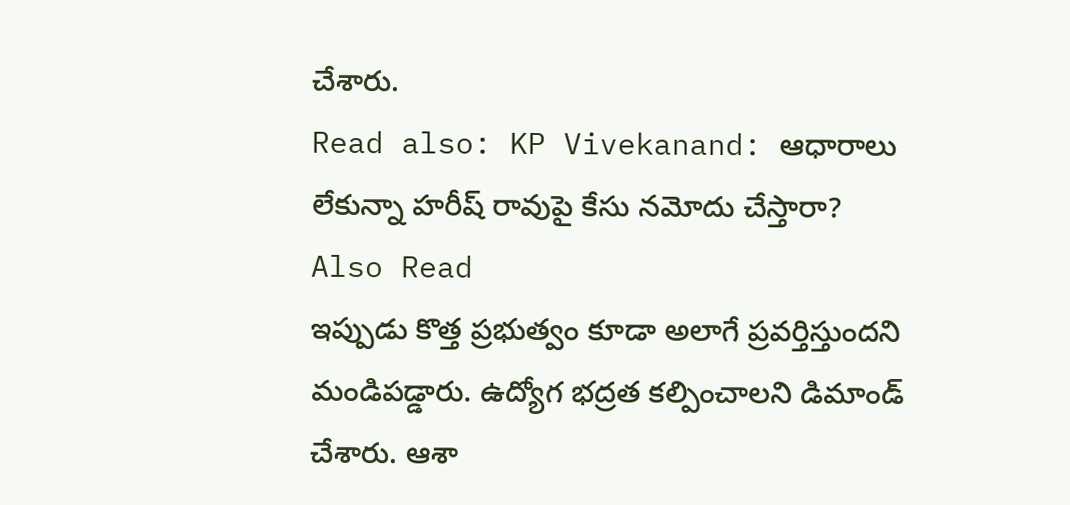చేశారు.
Read also: KP Vivekanand: ఆధారాలు లేకున్నా హరీష్ రావుపై కేసు నమోదు చేస్తారా?
Also Read
ఇప్పుడు కొత్త ప్రభుత్వం కూడా అలాగే ప్రవర్తిస్తుందని మండిపడ్డారు. ఉద్యోగ భద్రత కల్పించాలని డిమాండ్ చేశారు. ఆశా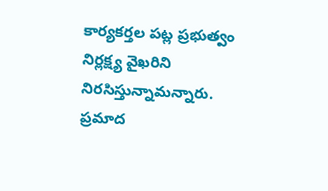కార్యకర్తల పట్ల ప్రభుత్వం నిర్లక్ష్య వైఖరిని నిరసిస్తున్నామన్నారు. ప్రమాద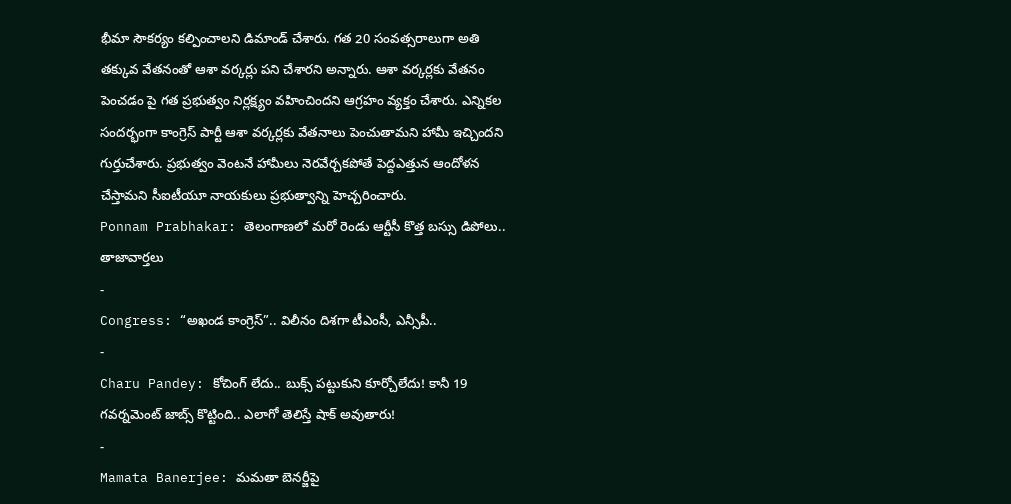భీమా సౌకర్యం కల్పించాలని డిమాండ్ చేశారు. గత 20 సంవత్సరాలుగా అతి తక్కువ వేతనంతో ఆశా వర్కర్లు పని చేశారని అన్నారు. ఆశా వర్కర్లకు వేతనం పెంచడం పై గత ప్రభుత్వం నిర్లక్ష్యం వహించిందని ఆగ్రహం వ్యక్తం చేశారు. ఎన్నికల సందర్భంగా కాంగ్రెస్ పార్టీ ఆశా వర్కర్లకు వేతనాలు పెంచుతామని హామీ ఇచ్చిందని గుర్తుచేశారు. ప్రభుత్వం వెంటనే హామీలు నెరవేర్చకపోతే పెద్దఎత్తున ఆందోళన చేస్తామని సీఐటీయూ నాయకులు ప్రభుత్వాన్ని హెచ్చరించారు.
Ponnam Prabhakar: తెలంగాణలో మరో రెండు ఆర్టీసీ కొత్త బస్సు డిపోలు..
తాజావార్తలు
-
Congress: “అఖండ కాంగ్రెస్”.. విలీనం దిశగా టీఎంసీ, ఎన్సీపీ..
-
Charu Pandey: కోచింగ్ లేదు.. బుక్స్ పట్టుకుని కూర్చోలేదు! కానీ 19 గవర్నమెంట్ జాబ్స్ కొట్టింది.. ఎలాగో తెలిస్తే షాక్ అవుతారు!
-
Mamata Banerjee: మమతా బెనర్జీపై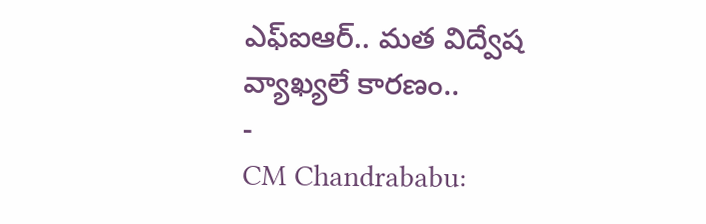ఎఫ్ఐఆర్.. మత విద్వేష వ్యాఖ్యలే కారణం..
-
CM Chandrababu: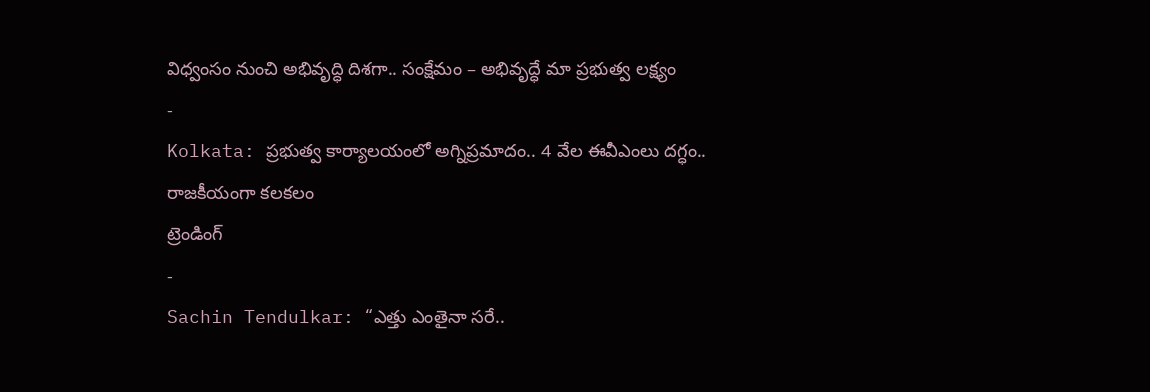విధ్వంసం నుంచి అభివృద్ధి దిశగా.. సంక్షేమం – అభివృద్ధే మా ప్రభుత్వ లక్ష్యం
-
Kolkata: ప్రభుత్వ కార్యాలయంలో అగ్నిప్రమాదం.. 4 వేల ఈవీఎంలు దగ్ధం.. రాజకీయంగా కలకలం
ట్రెండింగ్
-
Sachin Tendulkar: “ఎత్తు ఎంతైనా సరే..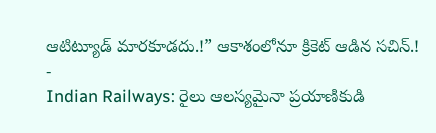ఆటిట్యూడ్ మారకూడదు.!” ఆకాశంలోనూ క్రికెట్ ఆడిన సచిన్.!
-
Indian Railways: రైలు ఆలస్యమైనా ప్రయాణికుడి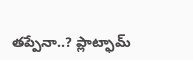తప్పేనా..? ప్లాట్ఫామ్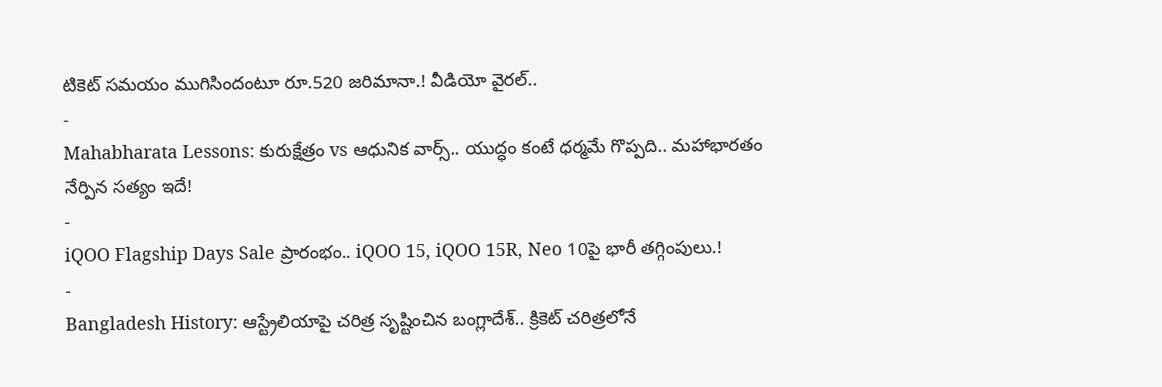టికెట్ సమయం ముగిసిందంటూ రూ.520 జరిమానా.! వీడియో వైరల్..
-
Mahabharata Lessons: కురుక్షేత్రం vs ఆధునిక వార్స్.. యుద్ధం కంటే ధర్మమే గొప్పది.. మహాభారతం నేర్పిన సత్యం ఇదే!
-
iQOO Flagship Days Sale ప్రారంభం.. iQOO 15, iQOO 15R, Neo 10పై భారీ తగ్గింపులు.!
-
Bangladesh History: ఆస్ట్రేలియాపై చరిత్ర సృష్టించిన బంగ్లాదేశ్.. క్రికెట్ చరిత్రలోనే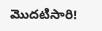మొదటిసారి!